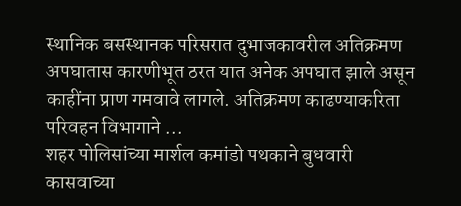स्थानिक बसस्थानक परिसरात दुभाजकावरील अतिक्रमण अपघातास कारणीभूत ठरत यात अनेक अपघात झाले असून काहींना प्राण गमवावे लागले. अतिक्रमण काढण्याकरिता परिवहन विभागाने ...
शहर पोलिसांच्या मार्शल कमांडो पथकाने बुधवारी कासवाच्या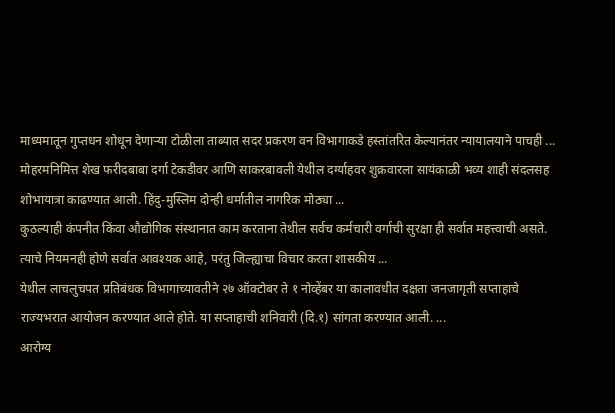माध्यमातून गुप्तधन शोधून देणाऱ्या टोळीला ताब्यात सदर प्रकरण वन विभागाकडे हस्तांतरित केल्यानंतर न्यायालयाने पाचही ...
मोहरमनिमित्त शेख फरीदबाबा दर्गा टेकडीवर आणि साकरबावली येथील दर्ग्याहवर शुक्रवारला सायंकाळी भव्य शाही संदलसह शोभायात्रा काढण्यात आली. हिंदु-मुस्लिम दोन्ही धर्मातील नागरिक मोठ्या ...
कुठल्याही कंपनीत किंवा औद्योगिक संस्थानात काम करताना तेथील सर्वच कर्मचारी वर्गाची सुरक्षा ही सर्वात महत्त्वाची असते. त्याचे नियमनही होणे सर्वात आवश्यक आहे, परंतु जिल्ह्याचा विचार करता शासकीय ...
येथील लाचलुचपत प्रतिबंधक विभागाच्यावतीने २७ ऑक्टोबर ते १ नोव्हेंबर या कालावधीत दक्षता जनजागृती सप्ताहाचे राज्यभरात आयोजन करण्यात आले होते. या सप्ताहाची शनिवारी (दि.१) सांगता करण्यात आली. ...
आरोग्य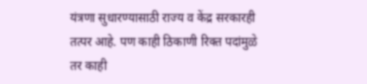यंत्रणा सुधारण्यासाठी राज्य व केंद्र सरकारही तत्पर आहे. पण काही ठिकाणी रिक्त पदांमुळे तर काही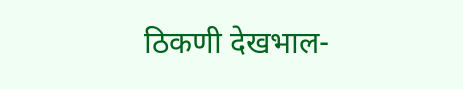ठिकणी देखभाल-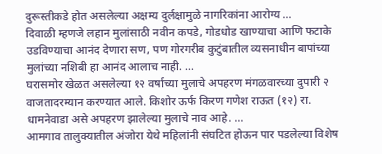दुरूस्तीकडे होत असलेल्या अक्षम्य दुर्लक्षामुळे नागरिकांना आरोग्य ...
दिवाळी म्हणजे लहान मुलांसाठी नवीन कपडे, गोडधोड खाण्याचा आणि फटाके उडविण्याचा आनंद देणारा सण, पण गोरगरीब कुटुंबातील व्यसनाधीन बापांच्या मुलांच्या नशिबी हा आनंद आलाच नाही. ...
घरासमोर खेळत असलेल्या १२ वर्षाच्या मुलाचे अपहरण मंगळवारच्या दुपारी २ वाजतादरम्यान करण्यात आले. किशोर ऊर्फ किरण गणेश राऊत (१२) रा. धामनेवाडा असे अपहरण झालेल्या मुलाचे नाव आहे. ...
आमगाव तालुक्यातील अंजोरा येथे महिलांनी संघटित होऊन पार पडलेल्या विशेष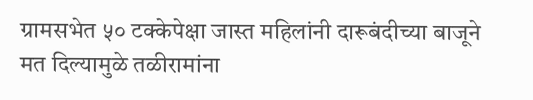ग्रामसभेत ५० टक्केपेक्षा जास्त महिलांनी दारूबंदीच्या बाजूने मत दिल्यामुळे तळीरामांना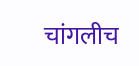चांगलीच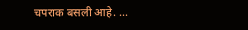चपराक बसली आहे. ...